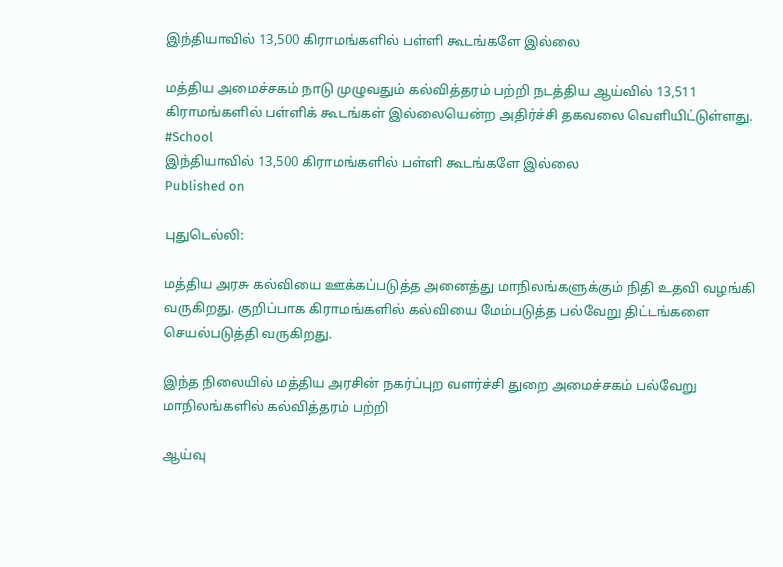இந்தியாவில் 13,500 கிராமங்களில் பள்ளி கூடங்களே இல்லை

மத்திய அமைச்சகம் நாடு முழுவதும் கல்வித்தரம் பற்றி நடத்திய ஆய்வில் 13,511 கிராமங்களில் பள்ளிக் கூடங்கள் இல்லையென்ற அதிர்ச்சி தகவலை வெளியிட்டுள்ளது. #School
இந்தியாவில் 13,500 கிராமங்களில் பள்ளி கூடங்களே இல்லை
Published on

புதுடெல்லி:

மத்திய அரசு கல்வியை ஊக்கப்படுத்த அனைத்து மாநிலங்களுக்கும் நிதி உதவி வழங்கி வருகிறது. குறிப்பாக கிராமங்களில் கல்வியை மேம்படுத்த பல்வேறு திட்டங்களை செயல்படுத்தி வருகிறது.

இந்த நிலையில் மத்திய அரசின் நகர்ப்புற வளர்ச்சி துறை அமைச்சகம் பல்வேறு மாநிலங்களில் கல்வித்தரம் பற்றி

ஆய்வு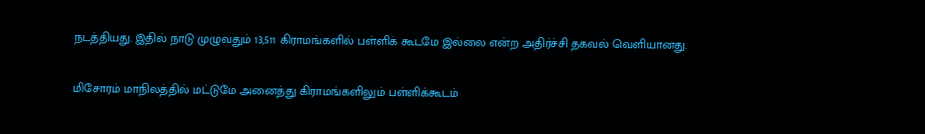நடத்தியது. இதில் நாடு முழுவதும் 13,511 கிராமங்களில் பள்ளிக் கூடமே இல்லை என்ற அதிர்ச்சி தகவல் வெளியானது.

மிசோரம் மாநிலத்தில் மட்டுமே அனைத்து கிராமங்களிலும் பள்ளிக்கூடம்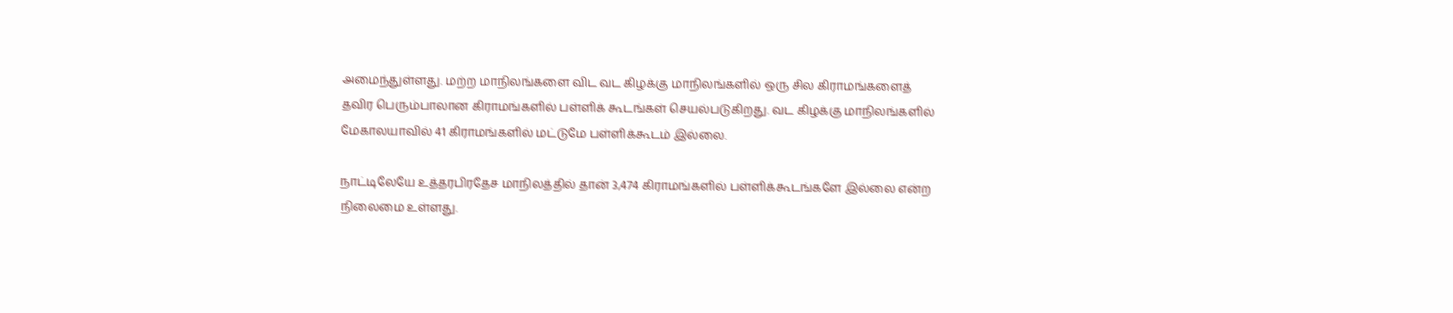அமைந்துள்ளது. மற்ற மாநிலங்களை விட வட கிழக்கு மாநிலங்களில் ஒரு சில கிராமங்களைத் தவிர பெரும்பாலான கிராமங்களில் பள்ளிக் கூடங்கள் செயல்படுகிறது. வட கிழக்கு மாநிலங்களில் மேகாலயாவில் 41 கிராமங்களில் மட்டுமே பள்ளிக்கூடம் இல்லை.

நாட்டிலேயே உத்தரபிரதேச மாநிலத்தில் தான் 3,474 கிராமங்களில் பள்ளிக்கூடங்களே இல்லை என்ற நிலைமை உள்ளது.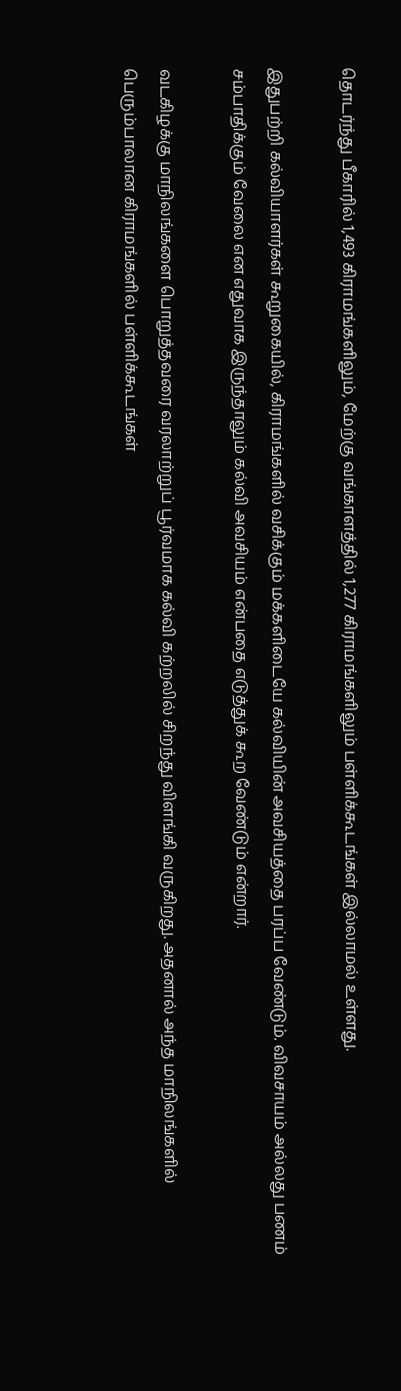தொடர்ந்து பீகாரில் 1,493 கிராமங்களிலும், மேற்கு வங்காளத்தில் 1,277 கிராமங்களிலும் பள்ளிக்கூடங்கள் இல்லாமல் உள்ளது.

இதுபற்றி கல்வியாளர்கள் கூறுகையில், கிராமங்களில் வசிக்கும் மக்களிடையே கல்வியின் அவசியத்தை பரப்ப வேண்டும். விவசாயம் அல்லது பணம் சம்பாதிக்கும் வேலை என எதுவாக இருந்தாலும் கல்வி அவசியம் என்பதை எடுத்துக் கூற வேண்டும் என்றார்.

வடகிழக்கு மாநிலங்களை பொறுத்தவரை வரலாற்றுப் பூர்வமாக கல்வி கற்றலில் சிறந்து விளங்கி வருகிறது. அதனால் அந்த மாநிலங்களில் பெரும்பாலான கிராமங்களில் பள்ளிக்கூடங்கள்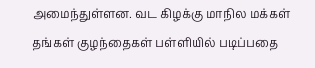அமைந்துள்ளன. வட கிழக்கு மாநில மக்கள் தங்கள் குழந்தைகள் பள்ளியில் படிப்பதை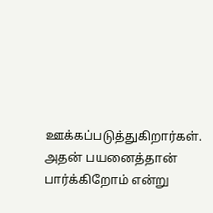ஊக்கப்படுத்துகிறார்கள். அதன் பயனைத்தான் பார்க்கிறோம் என்று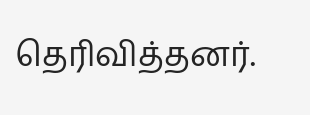தெரிவித்தனர்.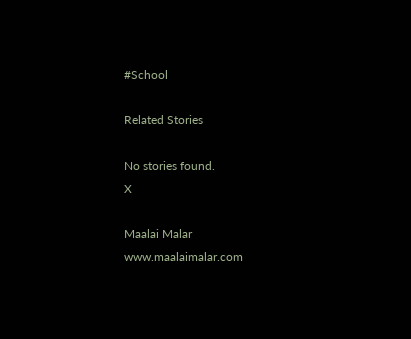#School

Related Stories

No stories found.
X

Maalai Malar
www.maalaimalar.com